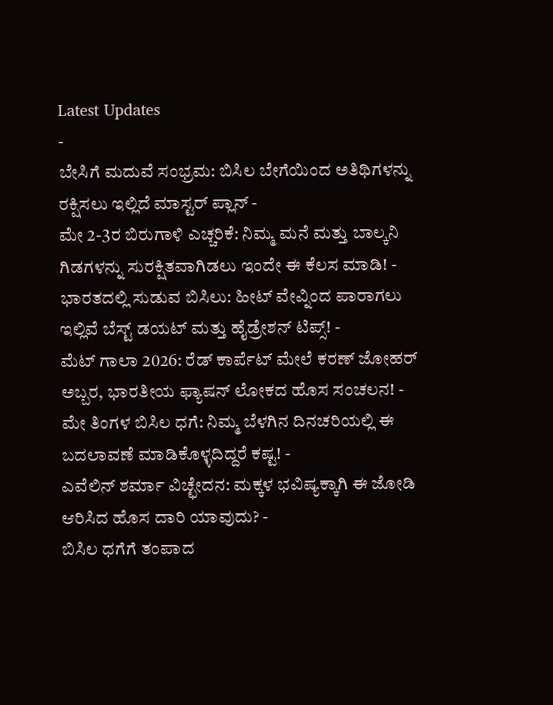Latest Updates
-
ಬೇಸಿಗೆ ಮದುವೆ ಸಂಭ್ರಮ: ಬಿಸಿಲ ಬೇಗೆಯಿಂದ ಅತಿಥಿಗಳನ್ನು ರಕ್ಷಿಸಲು ಇಲ್ಲಿದೆ ಮಾಸ್ಟರ್ ಪ್ಲಾನ್ -
ಮೇ 2-3ರ ಬಿರುಗಾಳಿ ಎಚ್ಚರಿಕೆ: ನಿಮ್ಮ ಮನೆ ಮತ್ತು ಬಾಲ್ಕನಿ ಗಿಡಗಳನ್ನು ಸುರಕ್ಷಿತವಾಗಿಡಲು ಇಂದೇ ಈ ಕೆಲಸ ಮಾಡಿ! -
ಭಾರತದಲ್ಲಿ ಸುಡುವ ಬಿಸಿಲು: ಹೀಟ್ ವೇವ್ನಿಂದ ಪಾರಾಗಲು ಇಲ್ಲಿವೆ ಬೆಸ್ಟ್ ಡಯಟ್ ಮತ್ತು ಹೈಡ್ರೇಶನ್ ಟಿಪ್ಸ್! -
ಮೆಟ್ ಗಾಲಾ 2026: ರೆಡ್ ಕಾರ್ಪೆಟ್ ಮೇಲೆ ಕರಣ್ ಜೋಹರ್ ಅಬ್ಬರ, ಭಾರತೀಯ ಫ್ಯಾಷನ್ ಲೋಕದ ಹೊಸ ಸಂಚಲನ! -
ಮೇ ತಿಂಗಳ ಬಿಸಿಲ ಧಗೆ: ನಿಮ್ಮ ಬೆಳಗಿನ ದಿನಚರಿಯಲ್ಲಿ ಈ ಬದಲಾವಣೆ ಮಾಡಿಕೊಳ್ಳದಿದ್ದರೆ ಕಷ್ಟ! -
ಎವೆಲಿನ್ ಶರ್ಮಾ ವಿಚ್ಛೇದನ: ಮಕ್ಕಳ ಭವಿಷ್ಯಕ್ಕಾಗಿ ಈ ಜೋಡಿ ಆರಿಸಿದ ಹೊಸ ದಾರಿ ಯಾವುದು? -
ಬಿಸಿಲ ಧಗೆಗೆ ತಂಪಾದ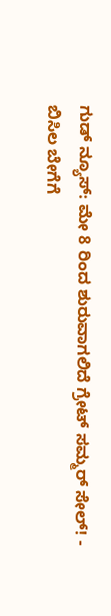ಗುಡ್ ನ್ಯೂಸ್: ಮೇ 8 ರಿಂದ ಶುರುವಾಗಲಿದೆ ಗ್ರೇಟ್ ಸಮ್ಮರ್ ಸೇಲ್! -
ಬಿಸಿಲ ಬೇಗೆಗೆ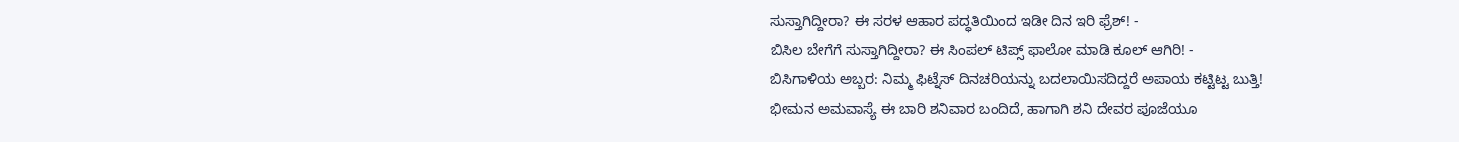ಸುಸ್ತಾಗಿದ್ದೀರಾ? ಈ ಸರಳ ಆಹಾರ ಪದ್ಧತಿಯಿಂದ ಇಡೀ ದಿನ ಇರಿ ಫ್ರೆಶ್! -
ಬಿಸಿಲ ಬೇಗೆಗೆ ಸುಸ್ತಾಗಿದ್ದೀರಾ? ಈ ಸಿಂಪಲ್ ಟಿಪ್ಸ್ ಫಾಲೋ ಮಾಡಿ ಕೂಲ್ ಆಗಿರಿ! -
ಬಿಸಿಗಾಳಿಯ ಅಬ್ಬರ: ನಿಮ್ಮ ಫಿಟ್ನೆಸ್ ದಿನಚರಿಯನ್ನು ಬದಲಾಯಿಸದಿದ್ದರೆ ಅಪಾಯ ಕಟ್ಟಿಟ್ಟ ಬುತ್ತಿ!
ಭೀಮನ ಅಮವಾಸ್ಯೆ ಈ ಬಾರಿ ಶನಿವಾರ ಬಂದಿದೆ, ಹಾಗಾಗಿ ಶನಿ ದೇವರ ಪೂಜೆಯೂ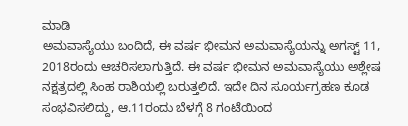ಮಾಡಿ
ಅಮವಾಸ್ಯೆಯು ಬಂದಿದೆ, ಈ ವರ್ಷ ಭೀಮನ ಅಮವಾಸ್ಯೆಯನ್ನು ಅಗಸ್ಟ್ 11, 2018ರಂದು ಆಚರಿಸಲಾಗುತ್ತಿದೆ. ಈ ವರ್ಷ ಭೀಮನ ಅಮವಾಸ್ಯೆಯು ಅಶ್ಲೇಷ ನಕ್ಷತ್ರದಲ್ಲಿ ಸಿಂಹ ರಾಶಿಯಲ್ಲಿ ಬರುತ್ತಲಿದೆ. ಇದೇ ದಿನ ಸೂರ್ಯಗ್ರಹಣ ಕೂಡ ಸಂಭವಿಸಲಿದ್ದು, ಆ.11ರಂದು ಬೆಳಗ್ಗೆ 8 ಗಂಟೆಯಿಂದ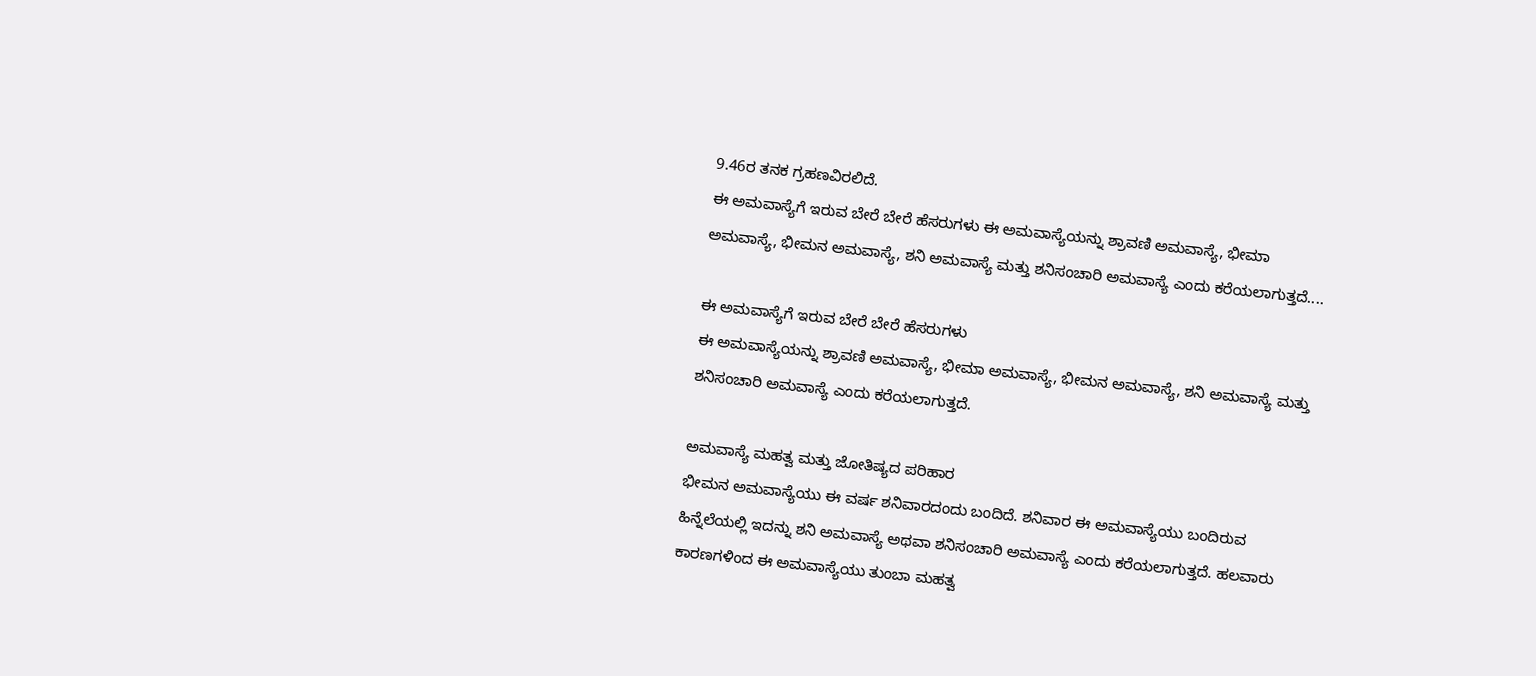9.46ರ ತನಕ ಗ್ರಹಣವಿರಲಿದೆ.
ಈ ಅಮವಾಸ್ಯೆಗೆ ಇರುವ ಬೇರೆ ಬೇರೆ ಹೆಸರುಗಳು ಈ ಅಮವಾಸ್ಯೆಯನ್ನು ಶ್ರಾವಣಿ ಅಮವಾಸ್ಯೆ, ಭೀಮಾ ಅಮವಾಸ್ಯೆ, ಭೀಮನ ಅಮವಾಸ್ಯೆ, ಶನಿ ಅಮವಾಸ್ಯೆ ಮತ್ತು ಶನಿಸಂಚಾರಿ ಅಮವಾಸ್ಯೆ ಎಂದು ಕರೆಯಲಾಗುತ್ತದೆ....

ಈ ಅಮವಾಸ್ಯೆಗೆ ಇರುವ ಬೇರೆ ಬೇರೆ ಹೆಸರುಗಳು
ಈ ಅಮವಾಸ್ಯೆಯನ್ನು ಶ್ರಾವಣಿ ಅಮವಾಸ್ಯೆ, ಭೀಮಾ ಅಮವಾಸ್ಯೆ, ಭೀಮನ ಅಮವಾಸ್ಯೆ, ಶನಿ ಅಮವಾಸ್ಯೆ ಮತ್ತು ಶನಿಸಂಚಾರಿ ಅಮವಾಸ್ಯೆ ಎಂದು ಕರೆಯಲಾಗುತ್ತದೆ.

ಅಮವಾಸ್ಯೆ ಮಹತ್ವ ಮತ್ತು ಜೋತಿಷ್ಯದ ಪರಿಹಾರ
ಭೀಮನ ಅಮವಾಸ್ಯೆಯು ಈ ವರ್ಷ ಶನಿವಾರದಂದು ಬಂದಿದೆ. ಶನಿವಾರ ಈ ಅಮವಾಸ್ಯೆಯು ಬಂದಿರುವ ಹಿನ್ನೆಲೆಯಲ್ಲಿ ಇದನ್ನು ಶನಿ ಅಮವಾಸ್ಯೆ ಅಥವಾ ಶನಿಸಂಚಾರಿ ಅಮವಾಸ್ಯೆ ಎಂದು ಕರೆಯಲಾಗುತ್ತದೆ. ಹಲವಾರು ಕಾರಣಗಳಿಂದ ಈ ಅಮವಾಸ್ಯೆಯು ತುಂಬಾ ಮಹತ್ವ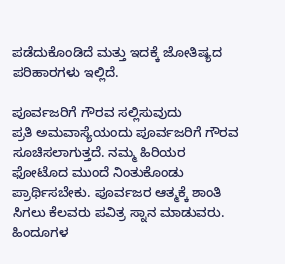ಪಡೆದುಕೊಂಡಿದೆ ಮತ್ತು ಇದಕ್ಕೆ ಜೋತಿಷ್ಯದ ಪರಿಹಾರಗಳು ಇಲ್ಲಿದೆ.

ಪೂರ್ವಜರಿಗೆ ಗೌರವ ಸಲ್ಲಿಸುವುದು
ಪ್ರತಿ ಅಮವಾಸ್ಯೆಯಂದು ಪೂರ್ವಜರಿಗೆ ಗೌರವ ಸೂಚಿಸಲಾಗುತ್ತದೆ. ನಮ್ಮ ಹಿರಿಯರ ಫೋಟೊದ ಮುಂದೆ ನಿಂತುಕೊಂಡು ಪ್ರಾರ್ಥಿಸಬೇಕು. ಪೂರ್ವಜರ ಆತ್ಮಕ್ಕೆ ಶಾಂತಿ ಸಿಗಲು ಕೆಲವರು ಪವಿತ್ರ ಸ್ನಾನ ಮಾಡುವರು. ಹಿಂದೂಗಳ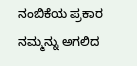ನಂಬಿಕೆಯ ಪ್ರಕಾರ ನಮ್ಮನ್ನು ಅಗಲಿದ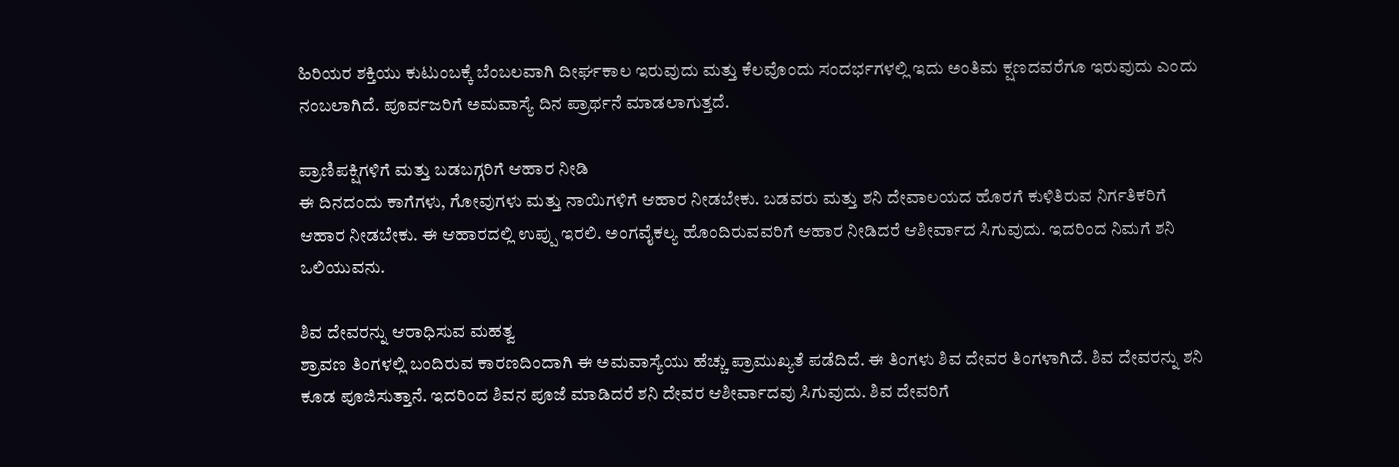ಹಿರಿಯರ ಶಕ್ತಿಯು ಕುಟುಂಬಕ್ಕೆ ಬೆಂಬಲವಾಗಿ ದೀರ್ಘಕಾಲ ಇರುವುದು ಮತ್ತು ಕೆಲವೊಂದು ಸಂದರ್ಭಗಳಲ್ಲಿ ಇದು ಅಂತಿಮ ಕ್ಷಣದವರೆಗೂ ಇರುವುದು ಎಂದು ನಂಬಲಾಗಿದೆ. ಪೂರ್ವಜರಿಗೆ ಅಮವಾಸ್ಯೆ ದಿನ ಪ್ರಾರ್ಥನೆ ಮಾಡಲಾಗುತ್ತದೆ.

ಪ್ರಾಣಿಪಕ್ಷಿಗಳಿಗೆ ಮತ್ತು ಬಡಬಗ್ಗರಿಗೆ ಆಹಾರ ನೀಡಿ
ಈ ದಿನದಂದು ಕಾಗೆಗಳು, ಗೋವುಗಳು ಮತ್ತು ನಾಯಿಗಳಿಗೆ ಆಹಾರ ನೀಡಬೇಕು. ಬಡವರು ಮತ್ತು ಶನಿ ದೇವಾಲಯದ ಹೊರಗೆ ಕುಳಿತಿರುವ ನಿರ್ಗತಿಕರಿಗೆ ಆಹಾರ ನೀಡಬೇಕು. ಈ ಆಹಾರದಲ್ಲಿ ಉಪ್ಪು ಇರಲಿ. ಅಂಗವೈಕಲ್ಯ ಹೊಂದಿರುವವರಿಗೆ ಆಹಾರ ನೀಡಿದರೆ ಆಶೀರ್ವಾದ ಸಿಗುವುದು. ಇದರಿಂದ ನಿಮಗೆ ಶನಿ ಒಲಿಯುವನು.

ಶಿವ ದೇವರನ್ನು ಆರಾಧಿಸುವ ಮಹತ್ವ
ಶ್ರಾವಣ ತಿಂಗಳಲ್ಲಿ ಬಂದಿರುವ ಕಾರಣದಿಂದಾಗಿ ಈ ಅಮವಾಸ್ಯೆಯು ಹೆಚ್ಚು ಪ್ರಾಮುಖ್ಯತೆ ಪಡೆದಿದೆ. ಈ ತಿಂಗಳು ಶಿವ ದೇವರ ತಿಂಗಳಾಗಿದೆ. ಶಿವ ದೇವರನ್ನು ಶನಿ ಕೂಡ ಪೂಜಿಸುತ್ತಾನೆ. ಇದರಿಂದ ಶಿವನ ಪೂಜೆ ಮಾಡಿದರೆ ಶನಿ ದೇವರ ಆಶೀರ್ವಾದವು ಸಿಗುವುದು. ಶಿವ ದೇವರಿಗೆ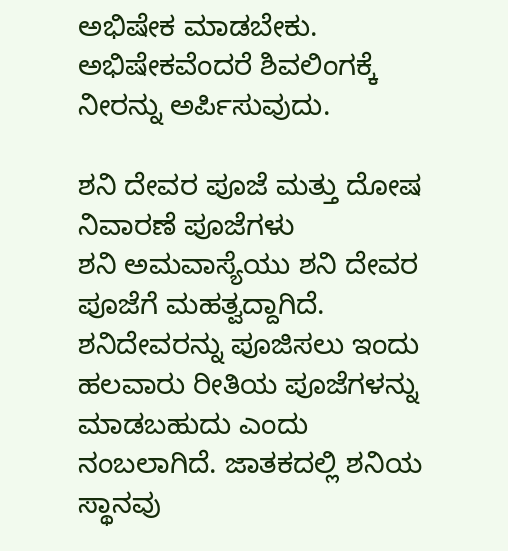ಅಭಿಷೇಕ ಮಾಡಬೇಕು. ಅಭಿಷೇಕವೆಂದರೆ ಶಿವಲಿಂಗಕ್ಕೆ ನೀರನ್ನು ಅರ್ಪಿಸುವುದು.

ಶನಿ ದೇವರ ಪೂಜೆ ಮತ್ತು ದೋಷ ನಿವಾರಣೆ ಪೂಜೆಗಳು
ಶನಿ ಅಮವಾಸ್ಯೆಯು ಶನಿ ದೇವರ ಪೂಜೆಗೆ ಮಹತ್ವದ್ದಾಗಿದೆ. ಶನಿದೇವರನ್ನು ಪೂಜಿಸಲು ಇಂದು ಹಲವಾರು ರೀತಿಯ ಪೂಜೆಗಳನ್ನು ಮಾಡಬಹುದು ಎಂದು ನಂಬಲಾಗಿದೆ. ಜಾತಕದಲ್ಲಿ ಶನಿಯ ಸ್ಥಾನವು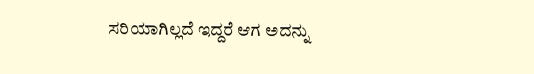ಸರಿಯಾಗಿಲ್ಲದೆ ಇದ್ದರೆ ಆಗ ಅದನ್ನು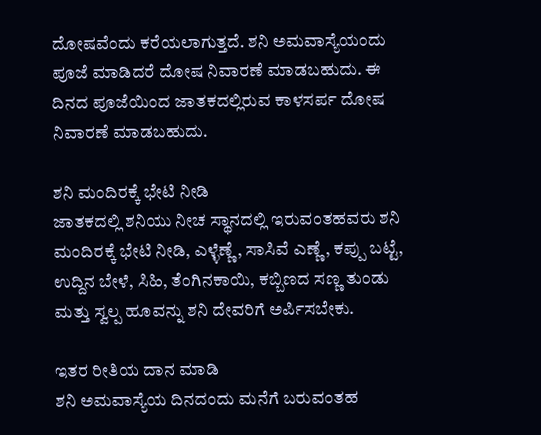ದೋಷವೆಂದು ಕರೆಯಲಾಗುತ್ತದೆ. ಶನಿ ಅಮವಾಸ್ಯೆಯಂದು ಪೂಜೆ ಮಾಡಿದರೆ ದೋಷ ನಿವಾರಣೆ ಮಾಡಬಹುದು. ಈ ದಿನದ ಪೂಜೆಯಿಂದ ಜಾತಕದಲ್ಲಿರುವ ಕಾಳಸರ್ಪ ದೋಷ ನಿವಾರಣೆ ಮಾಡಬಹುದು.

ಶನಿ ಮಂದಿರಕ್ಕೆ ಭೇಟಿ ನೀಡಿ
ಜಾತಕದಲ್ಲಿ ಶನಿಯು ನೀಚ ಸ್ಥಾನದಲ್ಲಿ ಇರುವಂತಹವರು ಶನಿ ಮಂದಿರಕ್ಕೆ ಭೇಟಿ ನೀಡಿ, ಎಳ್ಳೆಣ್ಣೆ, ಸಾಸಿವೆ ಎಣ್ಣೆ, ಕಪ್ಪು ಬಟ್ಟೆ, ಉದ್ದಿನ ಬೇಳೆ, ಸಿಹಿ, ತೆಂಗಿನಕಾಯಿ, ಕಬ್ಬಿಣದ ಸಣ್ಣ ತುಂಡು ಮತ್ತು ಸ್ವಲ್ಪ ಹೂವನ್ನು ಶನಿ ದೇವರಿಗೆ ಅರ್ಪಿಸಬೇಕು.

ಇತರ ರೀತಿಯ ದಾನ ಮಾಡಿ
ಶನಿ ಅಮವಾಸ್ಯೆಯ ದಿನದಂದು ಮನೆಗೆ ಬರುವಂತಹ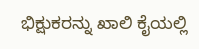ಭಿಕ್ಷುಕರನ್ನು ಖಾಲಿ ಕೈಯಲ್ಲಿ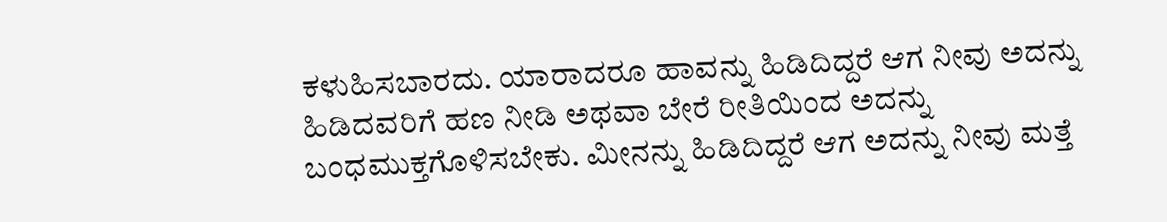ಕಳುಹಿಸಬಾರದು. ಯಾರಾದರೂ ಹಾವನ್ನು ಹಿಡಿದಿದ್ದರೆ ಆಗ ನೀವು ಅದನ್ನು ಹಿಡಿದವರಿಗೆ ಹಣ ನೀಡಿ ಅಥವಾ ಬೇರೆ ರೀತಿಯಿಂದ ಅದನ್ನು ಬಂಧಮುಕ್ತಗೊಳಿಸಬೇಕು. ಮೀನನ್ನು ಹಿಡಿದಿದ್ದರೆ ಆಗ ಅದನ್ನು ನೀವು ಮತ್ತೆ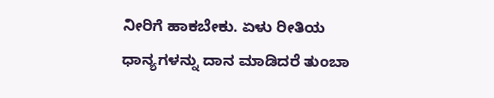ನೀರಿಗೆ ಹಾಕಬೇಕು. ಏಳು ರೀತಿಯ ಧಾನ್ಯಗಳನ್ನು ದಾನ ಮಾಡಿದರೆ ತುಂಬಾ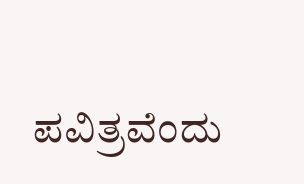ಪವಿತ್ರವೆಂದು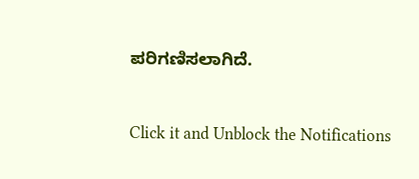ಪರಿಗಣಿಸಲಾಗಿದೆ.



Click it and Unblock the Notifications